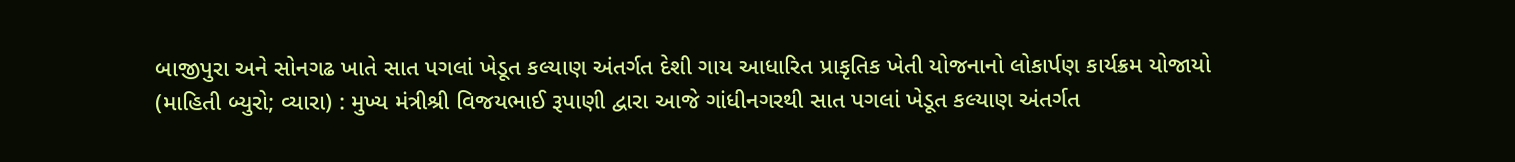બાજીપુરા અને સોનગઢ ખાતે સાત પગલાં ખેડૂત કલ્યાણ અંતર્ગત દેશી ગાય આધારિત પ્રાકૃતિક ખેતી યોજનાનો લોકાર્પણ કાર્યક્રમ યોજાયો
(માહિતી બ્યુરો; વ્યારા) : મુખ્ય મંત્રીશ્રી વિજયભાઈ રૂપાણી દ્વારા આજે ગાંધીનગરથી સાત પગલાં ખેડૂત કલ્યાણ અંતર્ગત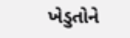ખેડુતોને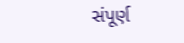સંપૂર્ણ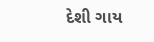દેશી ગાય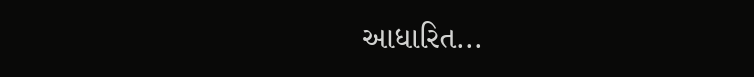આધારિત...